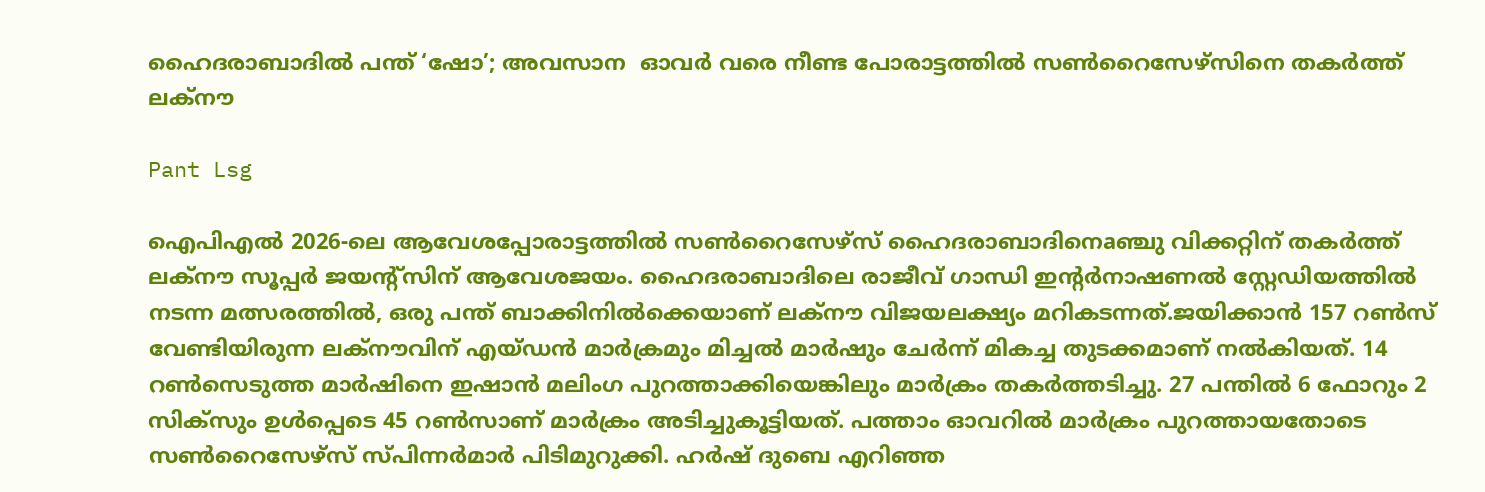ഹൈദരാബാദിൽ പന്ത് ‘ഷോ’; അവസാന  ഓവർ വരെ നീണ്ട പോരാട്ടത്തിൽ സൺറൈസേഴ്‌സിനെ തകർത്ത് ലക്‌നൗ

Pant Lsg

ഐപിഎൽ 2026-ലെ ആവേശപ്പോരാട്ടത്തിൽ സൺറൈസേഴ്‌സ് ഹൈദരാബാദിനെaഞ്ചു വിക്കറ്റിന് തകർത്ത് ലക്‌നൗ സൂപ്പർ ജയന്റ്‌സിന് ആവേശജയം. ഹൈദരാബാദിലെ രാജീവ് ഗാന്ധി ഇന്റർനാഷണൽ സ്റ്റേഡിയത്തിൽ നടന്ന മത്സരത്തിൽ, ഒരു പന്ത് ബാക്കിനിൽക്കെയാണ് ലക്‌നൗ വിജയലക്ഷ്യം മറികടന്നത്.ജയിക്കാൻ 157 റൺസ് വേണ്ടിയിരുന്ന ലക്‌നൗവിന് എയ്ഡൻ മാർക്രമും മിച്ചൽ മാർഷും ചേർന്ന് മികച്ച തുടക്കമാണ് നൽകിയത്. 14 റൺസെടുത്ത മാർഷിനെ ഇഷാൻ മലിംഗ പുറത്താക്കിയെങ്കിലും മാർക്രം തകർത്തടിച്ചു. 27 പന്തിൽ 6 ഫോറും 2 സിക്സും ഉൾപ്പെടെ 45 റൺസാണ് മാർക്രം അടിച്ചുകൂട്ടിയത്. പത്താം ഓവറിൽ മാർക്രം പുറത്തായതോടെ സൺറൈസേഴ്‌സ് സ്പിന്നർമാർ പിടിമുറുക്കി. ഹർഷ് ദുബെ എറിഞ്ഞ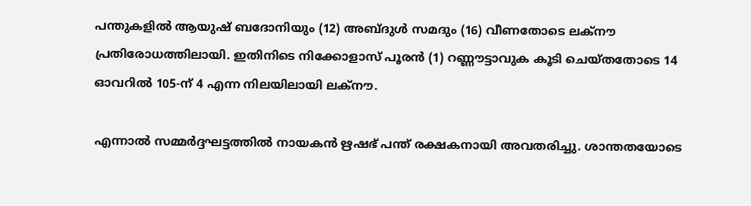പന്തുകളിൽ ആയുഷ് ബദോനിയും (12) അബ്ദുൾ സമദും (16) വീണതോടെ ലക്‌നൗ പ്രതിരോധത്തിലായി. ഇതിനിടെ നിക്കോളാസ് പൂരൻ (1) റണ്ണൗട്ടാവുക കൂടി ചെയ്തതോടെ 14 ഓവറിൽ 105-ന് 4 എന്ന നിലയിലായി ലക്‌നൗ.

എന്നാൽ സമ്മർദ്ദഘട്ടത്തിൽ നായകൻ ഋഷഭ് പന്ത് രക്ഷകനായി അവതരിച്ചു. ശാന്തതയോടെ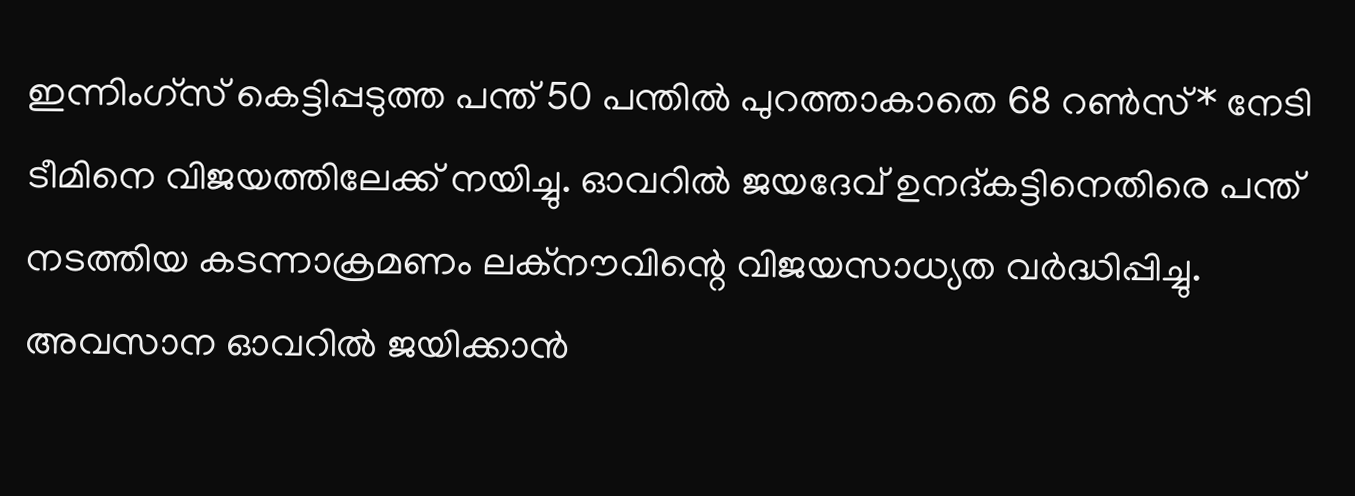ഇന്നിംഗ്സ് കെട്ടിപ്പടുത്ത പന്ത് 50 പന്തിൽ പുറത്താകാതെ 68 റൺസ്* നേടി ടീമിനെ വിജയത്തിലേക്ക് നയിച്ചു. ഓവറിൽ ജയദേവ് ഉനദ്കട്ടിനെതിരെ പന്ത് നടത്തിയ കടന്നാക്രമണം ലക്‌നൗവിന്റെ വിജയസാധ്യത വർദ്ധിപ്പിച്ചു. അവസാന ഓവറിൽ ജയിക്കാൻ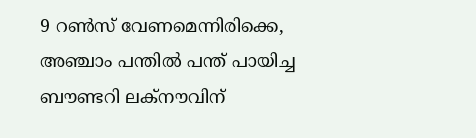9 റൺസ് വേണമെന്നിരിക്കെ, അഞ്ചാം പന്തിൽ പന്ത് പായിച്ച ബൗണ്ടറി ലക്‌നൗവിന്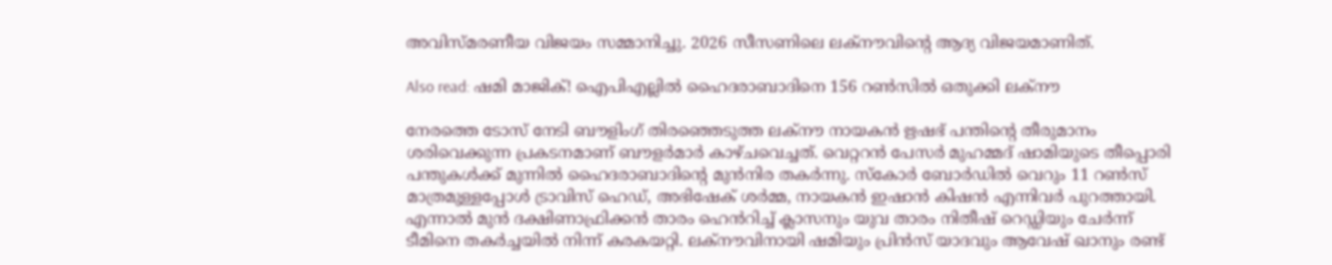അവിസ്മരണീയ വിജയം സമ്മാനിച്ചു. 2026 സീസണിലെ ലക്‌നൗവിന്റെ ആദ്യ വിജയമാണിത്.

Also read: ഷമി മാജിക്! ഐപിഎല്ലിൽ ഹൈദരാബാദിനെ 156 റൺസിൽ ഒതുക്കി ലക്‌നൗ

നേരത്തെ ടോസ് നേടി ബൗളിംഗ് തിരഞ്ഞെടുത്ത ലക്‌നൗ നായകൻ ഋഷഭ് പന്തിന്റെ തീരുമാനം ശരിവെക്കുന്ന പ്രകടനമാണ് ബൗളർമാർ കാഴ്ചവെച്ചത്. വെറ്ററൻ പേസർ മുഹമ്മദ് ഷാമിയുടെ തീപ്പൊരി പന്തുകൾക്ക് മുന്നിൽ ഹൈദരാബാദിന്റെ മുൻനിര തകർന്നു. സ്‌കോർ ബോർഡിൽ വെറും 11 റൺസ് മാത്രമുള്ളപ്പോൾ ട്രാവിസ് ഹെഡ്, അഭിഷേക് ശർമ്മ, നായകൻ ഇഷാൻ കിഷൻ എന്നിവർ പുറത്തായി. എന്നാൽ മുൻ ദക്ഷിണാഫ്രിക്കൻ താരം ഹെൻറിച്ച് ക്ലാസനും യുവ താരം നിതീഷ് റെഡ്ഡിയും ചേർന്ന് ടീമിനെ തകർച്ചയിൽ നിന്ന് കരകയറ്റി. ലക്‌നൗവിനായി ഷമിയും പ്രിൻസ് യാദവും ആവേഷ് ഖാനും രണ്ട്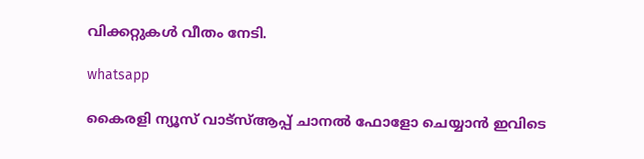വിക്കറ്റുകൾ വീതം നേടി.

whatsapp

കൈരളി ന്യൂസ് വാട്‌സ്ആപ്പ് ചാനല്‍ ഫോളോ ചെയ്യാന്‍ ഇവിടെ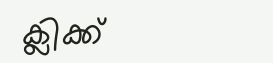ക്ലിക്ക്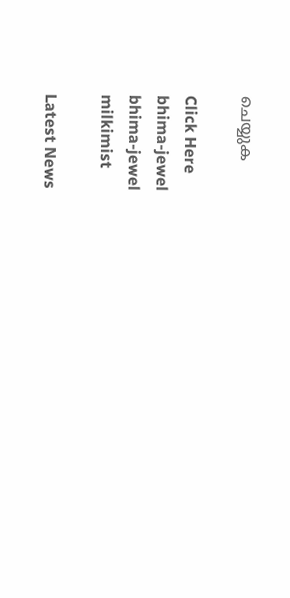ചെയ്യുക

Click Here
bhima-jewel
bhima-jewel
milkimist

Latest News